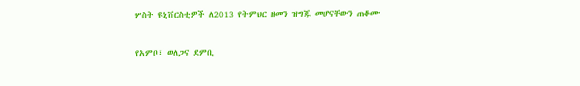ሦስት ዩኒቨርስቲዎች ለ2013 የትምህር ዘመን ዝግጁ መሆናቸውን ጠቆሙ

የአምቦ፣ ወለጋና ደምቢ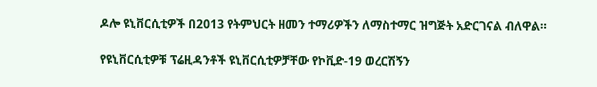ዶሎ ዩኒቨርሲቲዎች በ2013 የትምህርት ዘመን ተማሪዎችን ለማስተማር ዝግጅት አድርገናል ብለዋል።

የዩኒቨርሲቲዎቹ ፕሬዚዳንቶች ዩኒቨርሲቲዎቻቸው የኮቪድ-19 ወረርሽኝን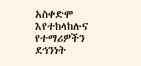አስቀድሞ እየተከላከሉና የተማሪዎችን ደኅንነት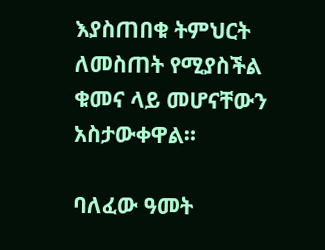እያስጠበቁ ትምህርት ለመስጠት የሚያስችል ቁመና ላይ መሆናቸውን አስታውቀዋል።

ባለፈው ዓመት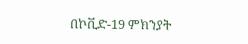በኮቪድ-19 ምክንያት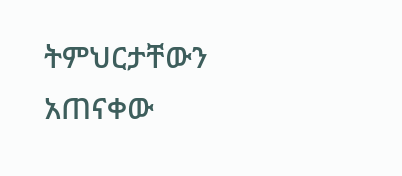ትምህርታቸውን አጠናቀው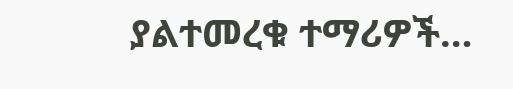ያልተመረቁ ተማሪዎች…